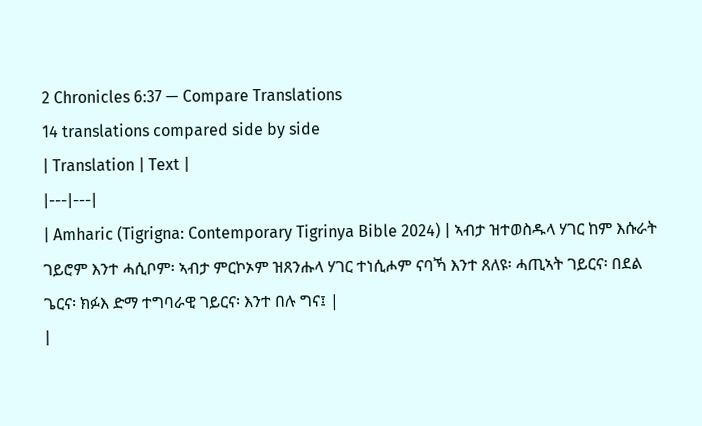2 Chronicles 6:37 — Compare Translations
14 translations compared side by side
| Translation | Text |
|---|---|
| Amharic (Tigrigna: Contemporary Tigrinya Bible 2024) | ኣብታ ዝተወስዱላ ሃገር ከም እሱራት ገይሮም እንተ ሓሲቦም፡ ኣብታ ምርኮኦም ዝጸንሑላ ሃገር ተነሲሖም ናባኻ እንተ ጸለዩ፡ ሓጢኣት ገይርና፡ በደል ጌርና፡ ክፉእ ድማ ተግባራዊ ገይርና፡ እንተ በሉ ግና፤ |
|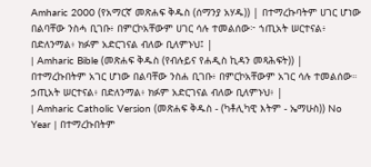Amharic 2000 (የአማርኛ መጽሐፍ ቅዱስ (ሰማንያ አሃዱ)) | በተማረኩባትም ሀገር ሆነው በልባቸው ንስሓ ቢገቡ፥ በምርኮአቸውም ሀገር ሳሉ ተመልሰው፦ ኀጢአት ሠርተናል፥ በድለንማል፥ ክፉም አድርገናል ብለው ቢለምኑህ፤ |
| Amharic Bible (መጽሐፍ ቅዱስ (የብሉይና የሐዲስ ኪዳን መጻሕፍት)) | በተማረኩበትም አገር ሆነው በልባቸው ንስሐ ቢገቡ፥ በምርኮአቸውም አገር ሳሉ ተመልሰው። ኃጢአት ሠርተናል፥ በድለንማል፥ ክፉም አድርገናል ብለው ቢለምኑህ፥ |
| Amharic Catholic Version (መጽሐፍ ቅዱስ - (ካቶሊካዊ እትም - ኤማሁስ)) No Year | በተማረኩበትም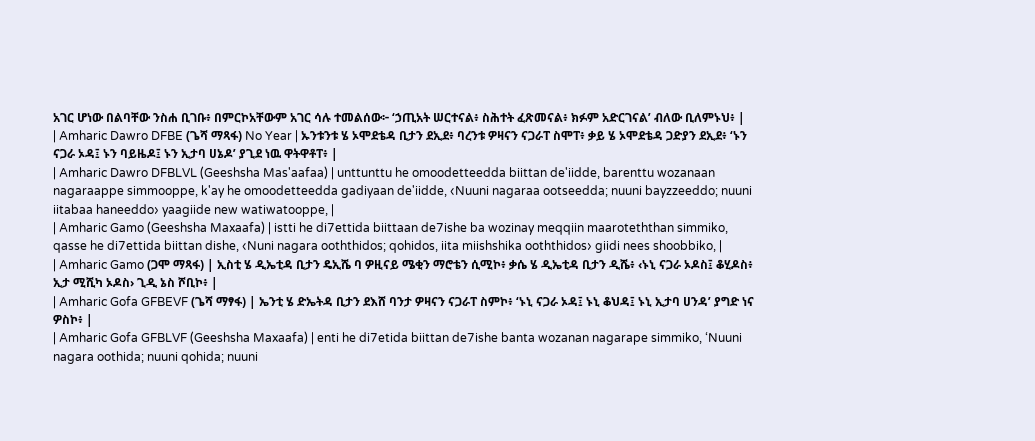አገር ሆነው በልባቸው ንስሐ ቢገቡ፥ በምርኮአቸውም አገር ሳሉ ተመልሰው፦ ‘ኃጢአት ሠርተናል፥ ስሕተት ፈጽመናል፥ ክፉም አድርገናል’ ብለው ቢለምኑህ፥ |
| Amharic Dawro DFBE (ጌሻ ማጻፋ) No Year | ኡንቱንቱ ሄ ኦሞደቴዳ ቢታን ደኢደ፥ ባረንቱ ዎዛናን ናጋራፐ ስሞፐ፥ ቃይ ሄ ኦሞደቴዳ ጋድያን ደኢደ፥ ‘ኑን ናጋራ ኦዳ፤ ኑን ባይዜዶ፤ ኑን ኢታባ ሀኔዶ’ ያጊደ ነዉ ዋትዋቶፐ፥ |
| Amharic Dawro DFBLVL (Geeshsha Mas'aafaa) | unttunttu he omoodetteedda biittan de'iidde, barenttu wozanaan nagaraappe simmooppe, k'ay he omoodetteedda gadiyaan de'iidde, ‹Nuuni nagaraa ootseedda; nuuni bayzzeeddo; nuuni iitabaa haneeddo› yaagiide new watiwatooppe, |
| Amharic Gamo (Geeshsha Maxaafa) | istti he di7ettida biittaan de7ishe ba wozinay meqqiin maaroteththan simmiko, qasse he di7ettida biittan dishe, ‹Nuni nagara ooththidos; qohidos, iita miishshika ooththidos› giidi nees shoobbiko, |
| Amharic Gamo (ጋሞ ማጻፋ) | ኢስቲ ሄ ዲኤቲዳ ቢታን ዴኢሼ ባ ዎዚናይ ሜቂን ማሮቴን ሲሚኮ፥ ቃሴ ሄ ዲኤቲዳ ቢታን ዲሼ፥ ‹ኑኒ ናጋራ ኦዶስ፤ ቆሂዶስ፥ ኢታ ሚሺካ ኦዶስ› ጊዲ ኔስ ሾቢኮ፥ |
| Amharic Gofa GFBEVF (ጌሻ ማፃፋ) | ኤንቲ ሄ ድኤትዳ ቢታን ደእሸ ባንታ ዎዛናን ናጋራፐ ስምኮ፥ ‘ኑኒ ናጋራ ኦዳ፤ ኑኒ ቆህዳ፤ ኑኒ ኢታባ ሀንዳ’ ያግድ ነና ዎስኮ፥ |
| Amharic Gofa GFBLVF (Geeshsha Maxaafa) | enti he di7etida biittan de7ishe banta wozanan nagarape simmiko, ‘Nuuni nagara oothida; nuuni qohida; nuuni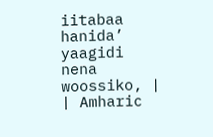iitabaa hanida’ yaagidi nena woossiko, |
| Amharic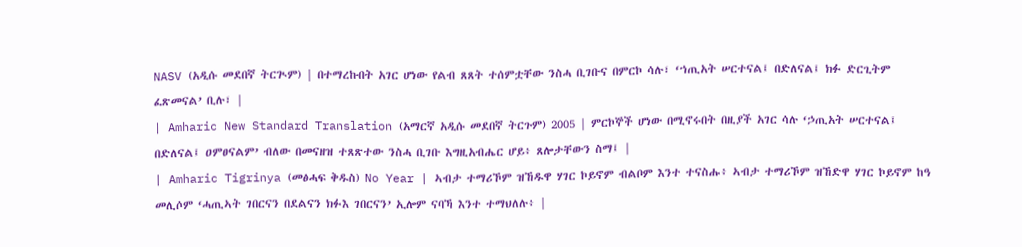NASV (አዲሱ መደበኛ ትርጒም) | በተማረኩበት አገር ሆነው የልብ ጸጸት ተሰምቷቸው ንስሓ ቢገቡና በምርኮ ሳሉ፣ ‘ኀጢአት ሠርተናል፤ በድለናል፤ ክፉ ድርጊትም ፈጽመናል’ ቢሉ፣ |
| Amharic New Standard Translation (አማርኛ አዲሱ መደበኛ ትርጉም) 2005 | ምርኮኞች ሆነው በሚኖሩበት በዚያች አገር ሳሉ ‘ኃጢአት ሠርተናል፤ በድለናል፤ ዐምፀናልም’ ብለው በመናዘዝ ተጸጽተው ንስሓ ቢገቡ እግዚአብሔር ሆይ፥ ጸሎታቸውን ስማ፤ |
| Amharic Tigrinya (መፅሓፍ ቅዱስ) No Year | ኣብታ ተማሪኾም ዝኸዱዋ ሃገር ኮይኖም ብልቦም እንተ ተናስሑ፥ ኣብታ ተማሪኾም ዝኸድዋ ሃገር ኮይኖም ከዓ መሊሶም ‘ሓጢኣት ገበርናን በደልናን ክፉእ ገበርናን’ ኢሎም ናባኻ እንተ ተማህለሉ፥ |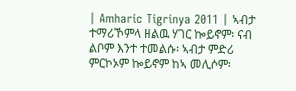| Amharic Tigrinya 2011 | ኣብታ ተማሪኾምላ ዘልዉ ሃገር ኰይኖም፡ ናብ ልቦም እንተ ተመልሱ፡ ኣብታ ምድሪ ምርኮኦም ኰይኖም ከኣ መሊሶም፡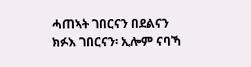ሓጠኣት ገበርናን በደልናን ክፉእ ገበርናን፡ ኢሎም ናባኻ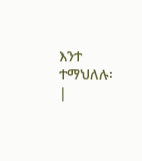እንተ ተማህለሉ፡ |